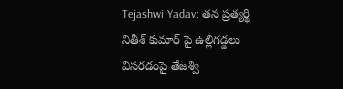Tejashwi Yadav: తన ప్రత్యర్థి నితీశ్ కుమార్ పై ఉల్లిగడ్డలు విసరడంపై తేజశ్వి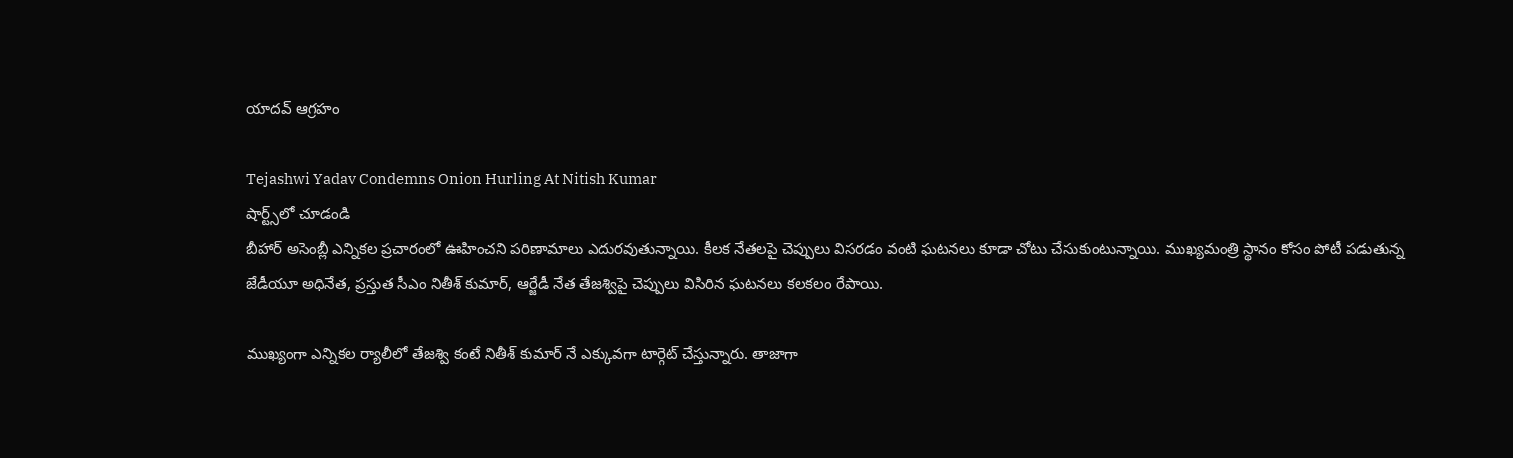యాదవ్ ఆగ్రహం

Tejashwi Yadav Condemns Onion Hurling At Nitish Kumar
షార్ట్స్‌లో చూడండి
బీహార్ అసెంబ్లీ ఎన్నికల ప్రచారంలో ఊహించని పరిణామాలు ఎదురవుతున్నాయి. కీలక నేతలపై చెప్పులు విసరడం వంటి ఘటనలు కూడా చోటు చేసుకుంటున్నాయి. ముఖ్యమంత్రి స్థానం కోసం పోటీ పడుతున్న జేడీయూ అధినేత, ప్రస్తుత సీఎం నితీశ్ కుమార్, ఆర్జేడీ నేత తేజశ్విపై చెప్పులు విసిరిన ఘటనలు కలకలం రేపాయి.

ముఖ్యంగా ఎన్నికల ర్యాలీలో తేజశ్వి కంటే నితీశ్ కుమార్ నే ఎక్కువగా టార్గెట్ చేస్తున్నారు. తాజాగా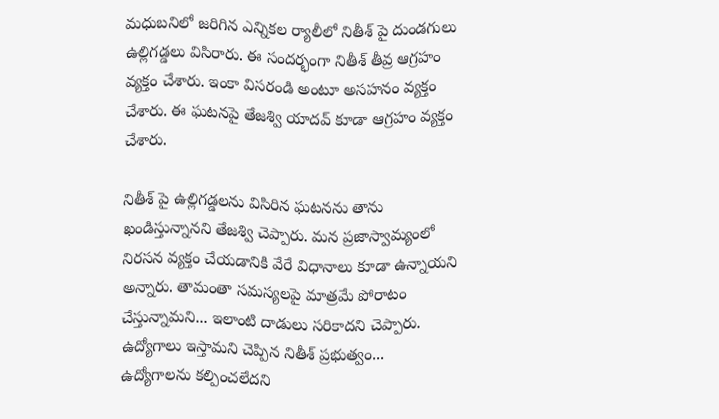మధుబనిలో జరిగిన ఎన్నికల ర్యాలీలో నితీశ్ పై దుండగులు ఉల్లిగడ్డలు విసిరారు. ఈ సందర్భంగా నితీశ్ తీవ్ర ఆగ్రహం వ్యక్తం చేశారు. ఇంకా విసరండి అంటూ అసహనం వ్యక్తం చేశారు. ఈ ఘటనపై తేజశ్వి యాదవ్ కూడా ఆగ్రహం వ్యక్తం చేశారు.

నితీశ్ పై ఉల్లిగడ్డలను విసిరిన ఘటనను తాను ఖండిస్తున్నానని తేజశ్వి చెప్పారు. మన ప్రజాస్వామ్యంలో నిరసన వ్యక్తం చేయడానికి వేరే విధానాలు కూడా ఉన్నాయని అన్నారు. తామంతా సమస్యలపై మాత్రమే పోరాటం చేస్తున్నామని... ఇలాంటి దాడులు సరికాదని చెప్పారు. ఉద్యోగాలు ఇస్తామని చెప్పిన నితీశ్ ప్రభుత్వం... ఉద్యోగాలను కల్పించలేదని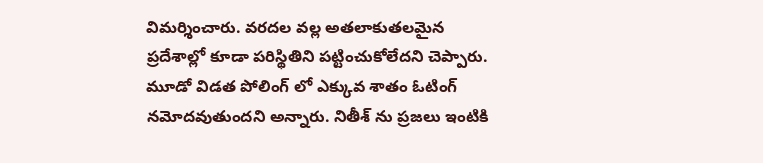విమర్శించారు. వరదల వల్ల అతలాకుతలమైన ప్రదేశాల్లో కూడా పరిస్థితిని పట్టించుకోలేదని చెప్పారు. మూడో విడత పోలింగ్ లో ఎక్కువ శాతం ఓటింగ్ నమోదవుతుందని అన్నారు. నితీశ్ ను ప్రజలు ఇంటికి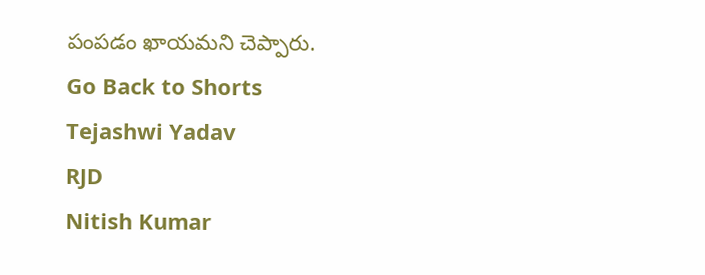పంపడం ఖాయమని చెప్పారు.
Go Back to Shorts
Tejashwi Yadav
RJD
Nitish Kumar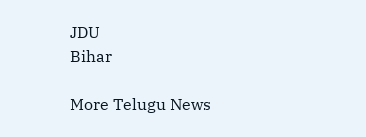JDU
Bihar

More Telugu News